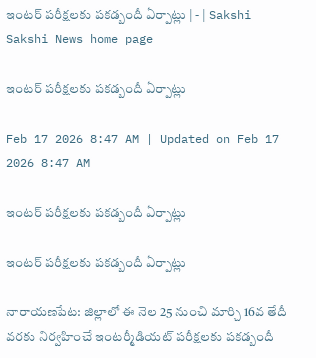ఇంటర్‌ పరీక్షలకు పకడ్బందీ ఏర్పాట్లు | - | Sakshi
Sakshi News home page

ఇంటర్‌ పరీక్షలకు పకడ్బందీ ఏర్పాట్లు

Feb 17 2026 8:47 AM | Updated on Feb 17 2026 8:47 AM

ఇంటర్‌ పరీక్షలకు పకడ్బందీ ఏర్పాట్లు

ఇంటర్‌ పరీక్షలకు పకడ్బందీ ఏర్పాట్లు

నారాయణపేట: జిల్లాలో ఈ నెల 25 నుంచి మార్చి 16వ తేదీ వరకు నిర్వహించే ఇంటర్మీడియట్‌ పరీక్షలకు పకడ్బందీ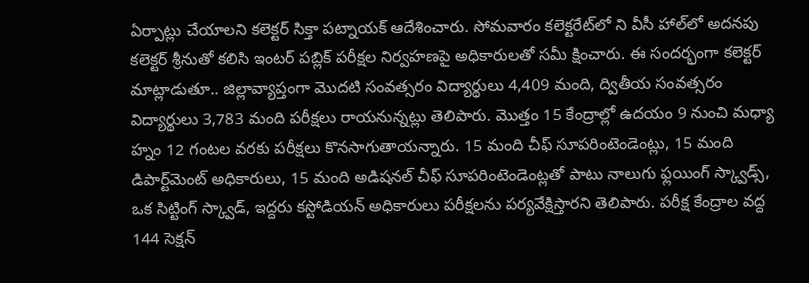ఏర్పాట్లు చేయాలని కలెక్టర్‌ సిక్తా పట్నాయక్‌ ఆదేశించారు. సోమవారం కలెక్టరేట్‌లో ని వీసీ హాల్‌లో అదనపు కలెక్టర్‌ శ్రీనుతో కలిసి ఇంటర్‌ పబ్లిక్‌ పరీక్షల నిర్వహణపై అధికారులతో సమీ క్షించారు. ఈ సందర్భంగా కలెక్టర్‌ మాట్లాడుతూ.. జిల్లావ్యాప్తంగా మొదటి సంవత్సరం విద్యార్థులు 4,409 మంది, ద్వితీయ సంవత్సరం విద్యార్థులు 3,783 మంది పరీక్షలు రాయనున్నట్లు తెలిపారు. మొత్తం 15 కేంద్రాల్లో ఉదయం 9 నుంచి మధ్యా హ్నం 12 గంటల వరకు పరీక్షలు కొనసాగుతాయన్నారు. 15 మంది చీఫ్‌ సూపరింటెండెంట్లు, 15 మంది డిపార్ట్‌మెంట్‌ అధికారులు, 15 మంది అడిషనల్‌ చీఫ్‌ సూపరింటెండెంట్లతో పాటు నాలుగు ఫ్లయింగ్‌ స్క్వాడ్స్‌, ఒక సిట్టింగ్‌ స్క్వాడ్‌, ఇద్దరు కస్టోడియన్‌ అధికారులు పరీక్షలను పర్యవేక్షిస్తారని తెలిపారు. పరీక్ష కేంద్రాల వద్ద 144 సెక్షన్‌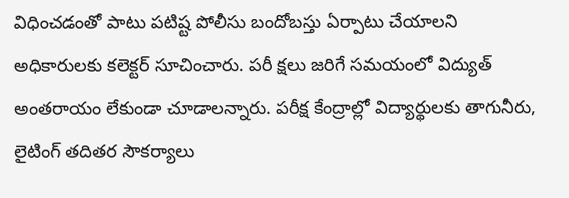విధించడంతో పాటు పటిష్ట పోలీసు బందోబస్తు ఏర్పాటు చేయాలని అధికారులకు కలెక్టర్‌ సూచించారు. పరీ క్షలు జరిగే సమయంలో విద్యుత్‌ అంతరాయం లేకుండా చూడాలన్నారు. పరీక్ష కేంద్రాల్లో విద్యార్థులకు తాగునీరు, లైటింగ్‌ తదితర సౌకర్యాలు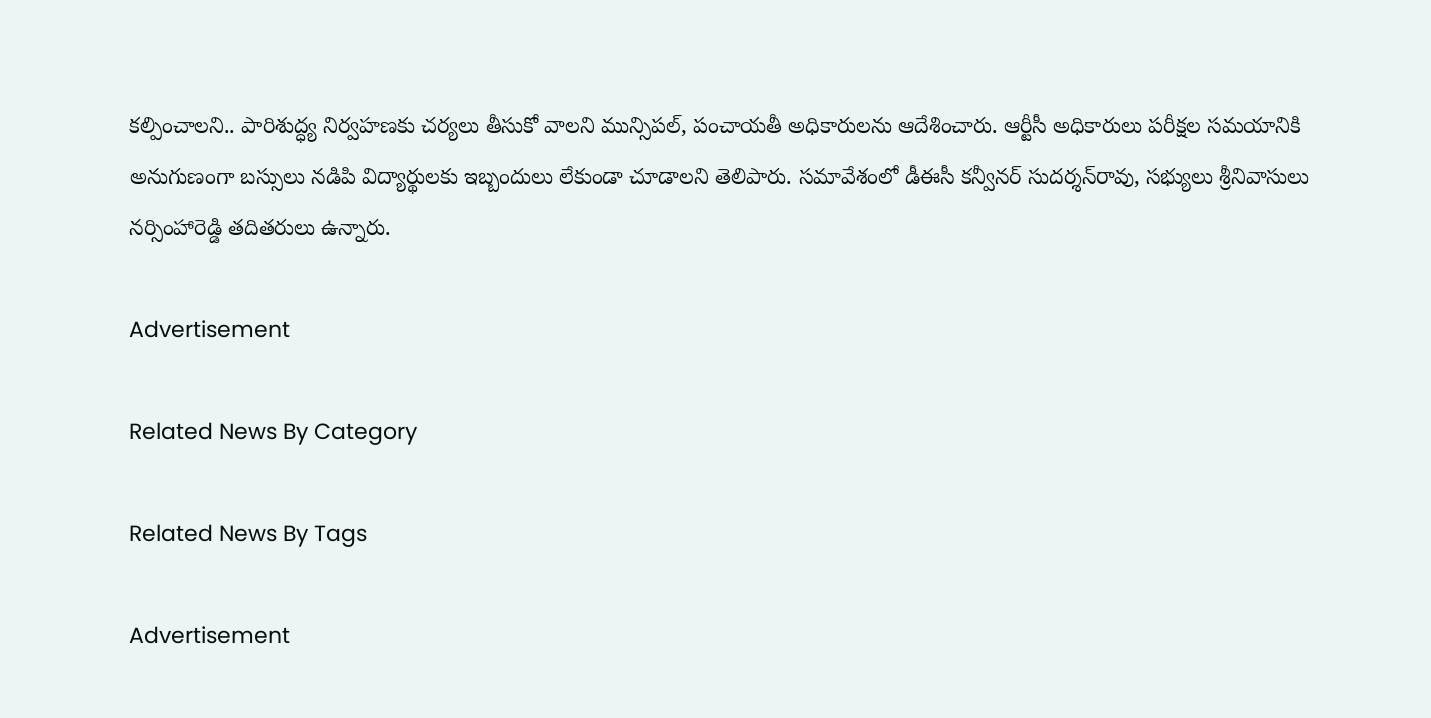కల్పించాలని.. పారిశుద్ధ్య నిర్వహణకు చర్యలు తీసుకో వాలని మున్సిపల్‌, పంచాయతీ అధికారులను ఆదేశించారు. ఆర్టీసీ అధికారులు పరీక్షల సమయానికి అనుగుణంగా బస్సులు నడిపి విద్యార్థులకు ఇబ్బందులు లేకుండా చూడాలని తెలిపారు. సమావేశంలో డీఈసీ కన్వీనర్‌ సుదర్శన్‌రావు, సభ్యులు శ్రీనివాసులు నర్సింహారెడ్డి తదితరులు ఉన్నారు.

Advertisement

Related News By Category

Related News By Tags

Advertisement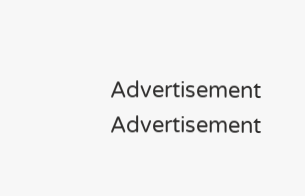Advertisement
Advertisement